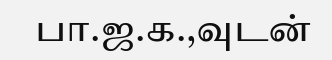பா.ஜ.க.,வுடன்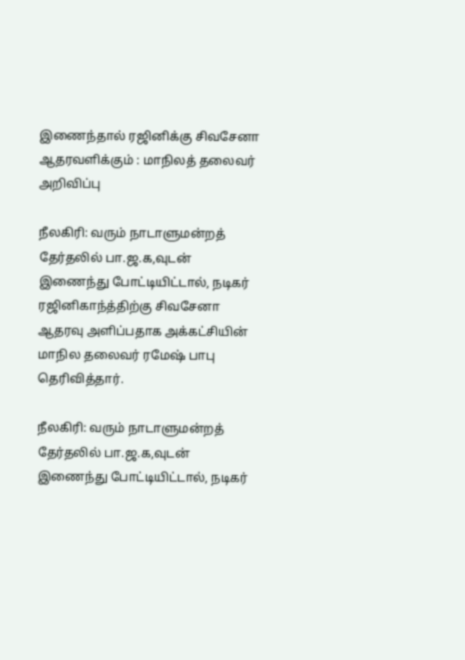இணைந்தால் ரஜினிக்கு சிவசேனா ஆதரவளிக்கும் : மாநிலத் தலைவர் அறிவிப்பு

நீலகிரி: வரும் நாடாளுமன்றத் தேர்தலில் பா.ஜ.க,வுடன் இணைந்து போட்டியிட்டால், நடிகர் ரஜினிகாந்த்திற்கு சிவசேனா ஆதரவு அளிப்பதாக அக்கட்சியின் மாநில தலைவர் ரமேஷ் பாபு தெரிவித்தார்.

நீலகிரி: வரும் நாடாளுமன்றத் தேர்தலில் பா.ஜ.க,வுடன் இணைந்து போட்டியிட்டால், நடிகர்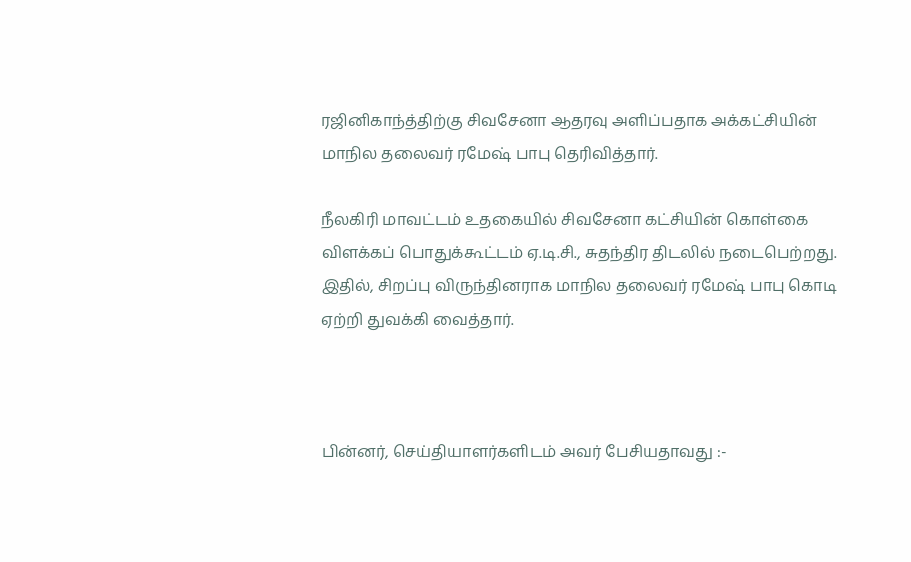ரஜினிகாந்த்திற்கு சிவசேனா ஆதரவு அளிப்பதாக அக்கட்சியின் மாநில தலைவர் ரமேஷ் பாபு தெரிவித்தார்.

நீலகிரி மாவட்டம் உதகையில் சிவசேனா கட்சியின் கொள்கை விளக்கப் பொதுக்கூட்டம் ஏ.டி.சி., சுதந்திர திடலில் நடைபெற்றது. இதில், சிறப்பு விருந்தினராக மாநில தலைவர் ரமேஷ் பாபு கொடி ஏற்றி துவக்கி வைத்தார்.



பின்னர், செய்தியாளர்களிடம் அவர் பேசியதாவது :-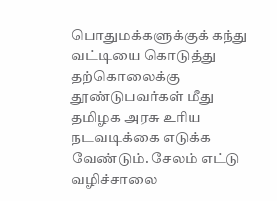பொதுமக்களுக்குக் கந்து வட்டியை கொடுத்து தற்கொலைக்கு தூண்டுபவர்கள் மீது தமிழக அரசு உரிய நடவடிக்கை எடுக்க வேண்டும். சேலம் எட்டு வழிச்சாலை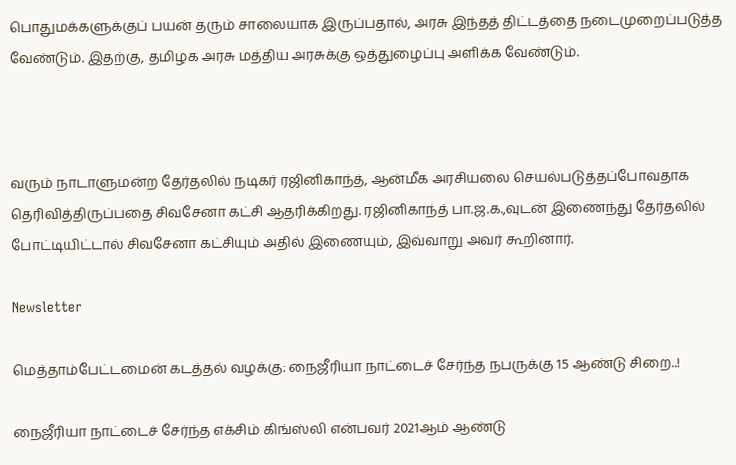பொதுமக்களுக்குப் பயன் தரும் சாலையாக இருப்பதால், அரசு இந்தத் திட்டத்தை நடைமுறைப்படுத்த வேண்டும். இதற்கு, தமிழக அரசு மத்திய அரசுக்கு ஒத்துழைப்பு அளிக்க வேண்டும்.



வரும் நாடாளுமன்ற தேர்தலில் நடிகர் ரஜினிகாந்த், ஆன்மீக அரசியலை செயல்படுத்தப்போவதாக தெரிவித்திருப்பதை சிவசேனா கட்சி ஆதரிக்கிறது. ரஜினிகாந்த் பா.ஜ.க.,வுடன் இணைந்து தேர்தலில் போட்டியிட்டால் சிவசேனா கட்சியும் அதில் இணையும், இவ்வாறு அவர் கூறினார்.

Newsletter

மெத்தாம்பேட்டமைன் கடத்தல் வழக்கு: நைஜீரியா நாட்டைச் சேர்ந்த நபருக்கு 15 ஆண்டு சிறை..!

நைஜீரியா நாட்டைச் சேர்ந்த எக்சிம் கிங்ஸ்லி என்பவர் 2021ஆம் ஆண்டு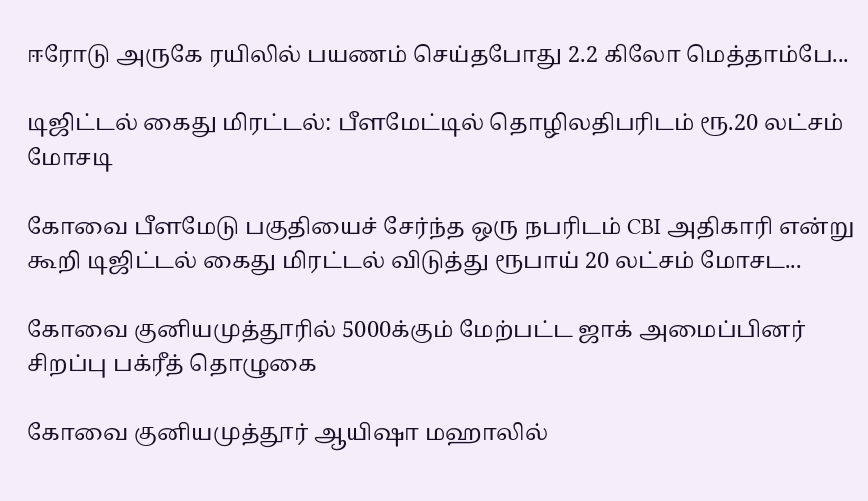ஈரோடு அருகே ரயிலில் பயணம் செய்தபோது 2.2 கிலோ மெத்தாம்பே...

டிஜிட்டல் கைது மிரட்டல்: பீளமேட்டில் தொழிலதிபரிடம் ரூ.20 லட்சம் மோசடி

கோவை பீளமேடு பகுதியைச் சேர்ந்த ஒரு நபரிடம் CBI அதிகாரி என்று கூறி டிஜிட்டல் கைது மிரட்டல் விடுத்து ரூபாய் 20 லட்சம் மோசட...

கோவை குனியமுத்தூரில் 5000க்கும் மேற்பட்ட ஜாக் அமைப்பினர் சிறப்பு பக்ரீத் தொழுகை

கோவை குனியமுத்தூர் ஆயிஷா மஹாலில்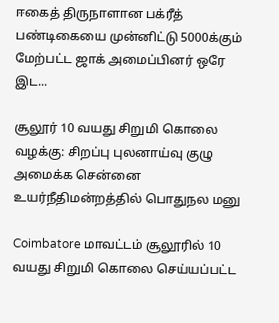ஈகைத் திருநாளான பக்ரீத் பண்டிகையை முன்னிட்டு 5000க்கும் மேற்பட்ட ஜாக் அமைப்பினர் ஒரே இட...

சூலூர் 10 வயது சிறுமி கொலை வழக்கு: சிறப்பு புலனாய்வு குழு அமைக்க சென்னை உயர்நீதிமன்றத்தில் பொதுநல மனு

Coimbatore மாவட்டம் சூலூரில் 10 வயது சிறுமி கொலை செய்யப்பட்ட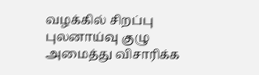வழக்கில் சிறப்பு புலனாய்வு குழு அமைத்து விசாரிக்க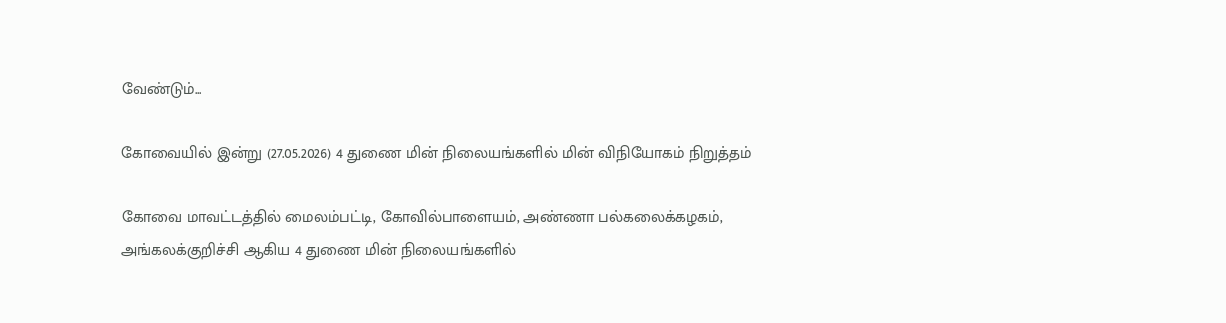வேண்டும்...

கோவையில் இன்று (27.05.2026) 4 துணை மின் நிலையங்களில் மின் விநியோகம் நிறுத்தம்

கோவை மாவட்டத்தில் மைலம்பட்டி, கோவில்பாளையம், அண்ணா பல்கலைக்கழகம், அங்கலக்குறிச்சி ஆகிய 4 துணை மின் நிலையங்களில்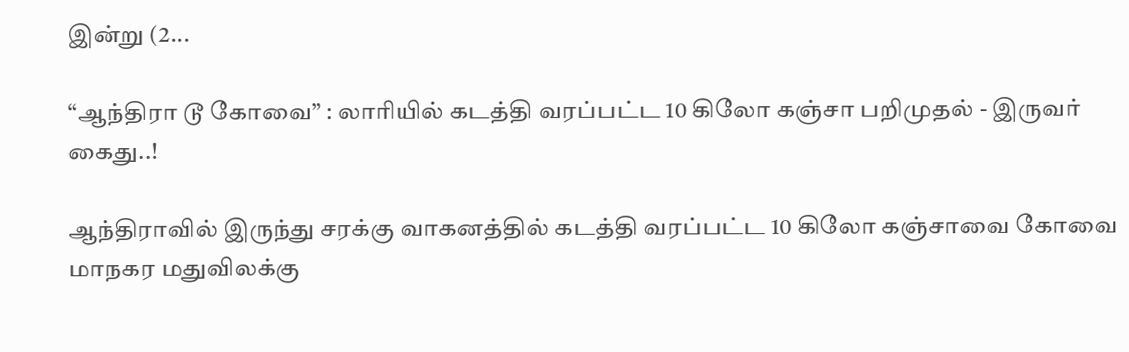இன்று (2...

“ஆந்திரா டூ கோவை” : லாரியில் கடத்தி வரப்பட்ட 10 கிலோ கஞ்சா பறிமுதல் - இருவர் கைது..!

ஆந்திராவில் இருந்து சரக்கு வாகனத்தில் கடத்தி வரப்பட்ட 10 கிலோ கஞ்சாவை கோவை மாநகர மதுவிலக்கு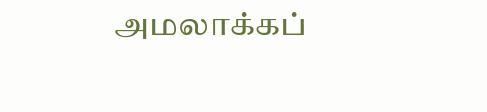அமலாக்கப்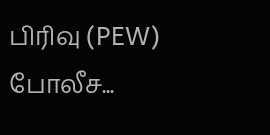பிரிவு (PEW) போலீச...